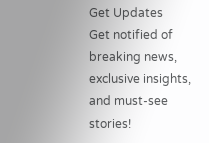Get Updates
Get notified of breaking news, exclusive insights, and must-see stories!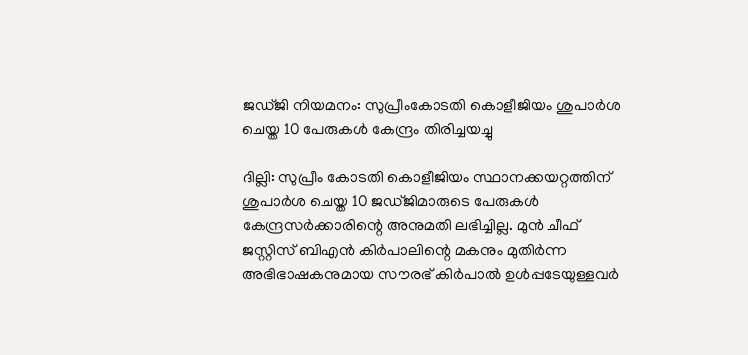ജഡ്ജി നിയമനം: സുപ്രീംകോടതി കൊളീജിയം ശുപാർശ ചെയ്ത 10 പേരുകള്‍ കേന്ദ്രം തിരിച്ചയച്ചു

ദില്ലി: സുപ്രീം കോടതി കൊളീജിയം സ്ഥാനക്കയറ്റത്തിന് ശുപാർശ ചെയ്ത 10 ജഡ്ജിമാരുടെ പേരുകൾ കേന്ദ്രസർക്കാരിന്റെ അനുമതി ലഭിച്ചില്ല. മുൻ ചീഫ് ജസ്റ്റിസ് ബിഎൻ കിർപാലിന്റെ മകനും മുതിർന്ന അഭിഭാഷകനുമായ സൗരഭ് കിർപാല്‍ ഉള്‍പ്പടേയുള്ളവർ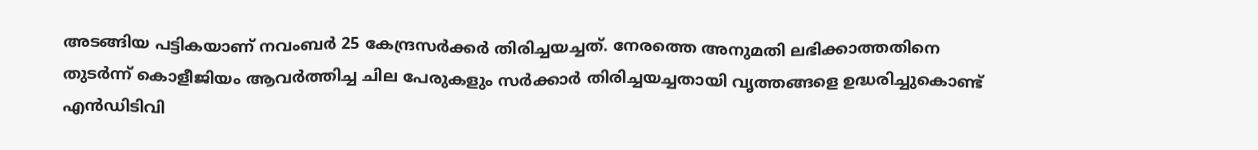അടങ്ങിയ പട്ടികയാണ് നവംബർ 25 കേന്ദ്രസർക്കർ തിരിച്ചയച്ചത്. നേരത്തെ അനുമതി ലഭിക്കാത്തതിനെ തുടർന്ന് കൊളീജിയം ആവർത്തിച്ച ചില പേരുകളും സർക്കാർ തിരിച്ചയച്ചതായി വൃത്തങ്ങളെ ഉദ്ധരിച്ചുകൊണ്ട് എന്‍ഡിടിവി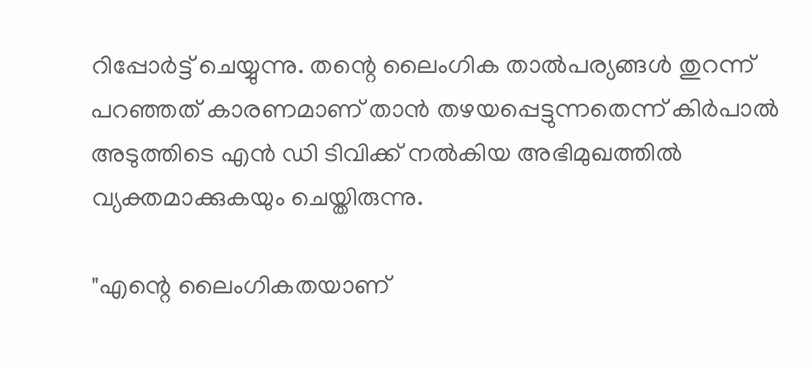റിപ്പോർട്ട് ചെയ്യുന്നു. തന്റെ ലൈംഗിക താല്‍പര്യങ്ങള്‍ തുറന്ന് പറഞ്ഞത് കാരണമാണ് താന്‍ തഴയപ്പെട്ടുന്നതെന്ന് കിർപാല്‍ അടുത്തിടെ എന്‍ ഡി ടിവിക്ക് നല്‍കിയ അഭിമുഖത്തില്‍ വ്യക്തമാക്കുകയും ചെയ്തിരുന്നു.

"എന്റെ ലൈംഗികതയാണ്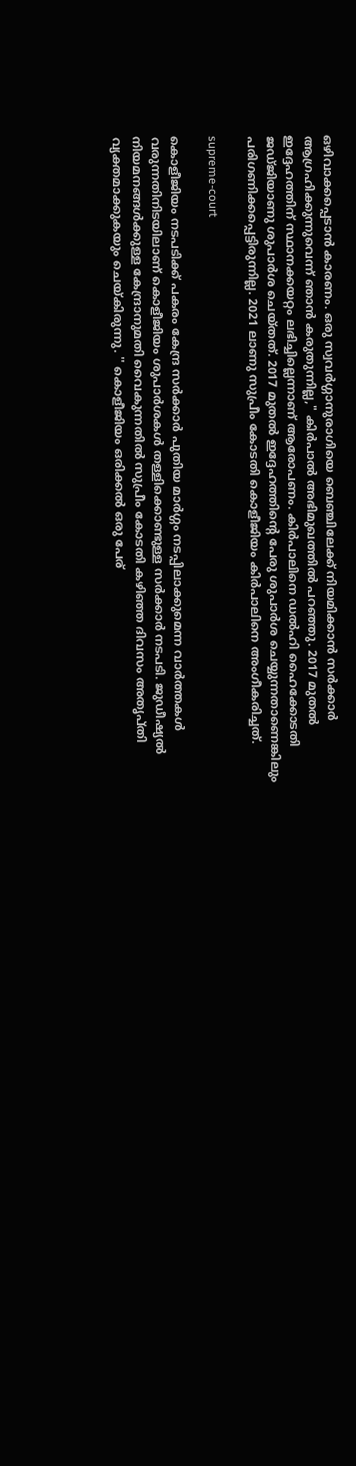ഒഴിവാക്കപ്പെടാന്‍ കാരണം. ഒരു സ്വവർഗ്ഗാനുരാഗിയെ ബെഞ്ചിലേക്ക് നിയമിക്കാൻ സർക്കാർ ആഗ്രഹിക്കുന്നുവെന്ന് ഞാൻ കരുതുന്നില്ല," കിർപാല്‍ അഭിമുഖത്തില്‍ പറഞ്ഞു. 2017 മുതല്‍ ഇദ്ദേഹത്തിന് സ്ഥാനക്കയറ്റം ലഭിച്ചില്ലെന്നാണ് ആരോപണം. കിർപാലിനെ ഡൽഹി ഹൈക്കോടതി ജഡ്ജിയാണു ശുപാർശ ചെയ്തത്. 2017 മുതൽ ഇദ്ദേഹത്തിന്റെ പേരു ശുപാർശ ചെയ്യുന്നതാണെങ്കിലും പരിഗണിക്കപ്പെട്ടിരുന്നില്ല. 2021 ലാണു സുപ്രീം കോടതി കൊളീജിയം കിർപാലിനെ അംഗീകരിച്ചത്.

supreme-court

കൊളീജിയം നടപടിക്ക് പകരം കേന്ദ്ര സർക്കാർ പുതിയ മാർഗ്ഗം നടപ്പിലാക്കുമെന്ന വാർത്തകള്‍ വരുന്നതിനിടയിലാണ് കൊളീജിയം ശുപാർശകള്‍ തള്ളിക്കൊണ്ടുള്ള സർക്കാർ നടപടി. ജുഡീഷ്യൽ നിയമനങ്ങൾക്കുള്ള കേന്ദ്രാനുമതി വൈകുന്നതിൽ സുപ്രീം കോടതി കഴിഞ്ഞ ദിവസം അതൃപ്തി വ്യക്തമാക്കുകയും ചെയ്കിരുന്നു. '' കൊളീജിയം ഒരിക്കൽ ഒരു പേര്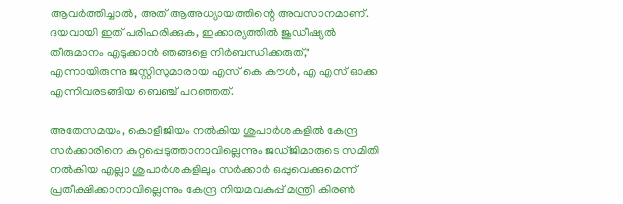ആവർത്തിച്ചാൽ, അത് ആഅധ്യായത്തിന്റെ അവസാനമാണ്. ദയവായി ഇത് പരിഹരിക്കുക, ഇക്കാര്യത്തിൽ ജുഡീഷ്യൽ തീരുമാനം എടുക്കാൻ ഞങ്ങളെ നിർബന്ധിക്കരുത്," എന്നായിരുന്നു ജസ്റ്റിസുമാരായ എസ് കെ കൗൾ, എ എസ് ഓക്ക എന്നിവരടങ്ങിയ ബെഞ്ച് പറഞ്ഞത്.

അതേസമയം, കൊളീജിയം നൽകിയ ശുപാർശകളിൽ കേന്ദ്ര സർക്കാരിനെ കുറ്റപ്പെടുത്താനാവില്ലെന്നും ജഡ്ജിമാരുടെ സമിതി നൽകിയ എല്ലാ ശുപാർശകളിലും സർക്കാർ ഒപ്പുവെക്കുമെന്ന് പ്രതീക്ഷിക്കാനാവില്ലെന്നും കേന്ദ്ര നിയമവകുപ്പ് മന്ത്രി കിരണ്‍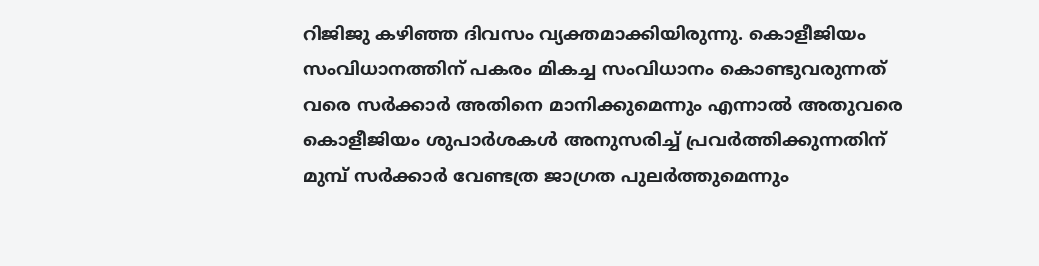റിജിജു കഴിഞ്ഞ ദിവസം വ്യക്തമാക്കിയിരുന്നു. കൊളീജിയം സംവിധാനത്തിന് പകരം മികച്ച സംവിധാനം കൊണ്ടുവരുന്നത് വരെ സർക്കാർ അതിനെ മാനിക്കുമെന്നും എന്നാൽ അതുവരെ കൊളീജിയം ശുപാർശകൾ അനുസരിച്ച് പ്രവർത്തിക്കുന്നതിന് മുമ്പ് സർക്കാർ വേണ്ടത്ര ജാഗ്രത പുലർത്തുമെന്നും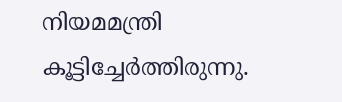നിയമമന്ത്രി കൂട്ടിച്ചേർത്തിരുന്നു.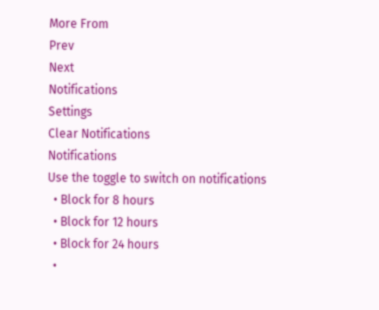More From
Prev
Next
Notifications
Settings
Clear Notifications
Notifications
Use the toggle to switch on notifications
  • Block for 8 hours
  • Block for 12 hours
  • Block for 24 hours
  •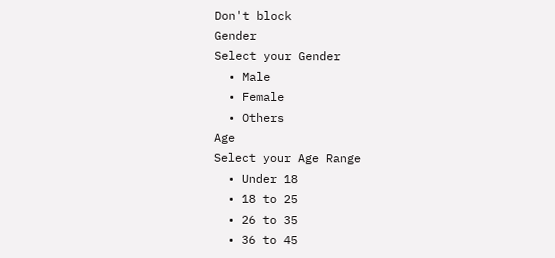Don't block
Gender
Select your Gender
  • Male
  • Female
  • Others
Age
Select your Age Range
  • Under 18
  • 18 to 25
  • 26 to 35
  • 36 to 45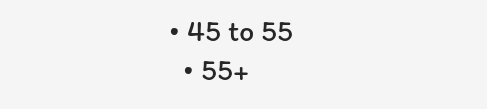• 45 to 55
  • 55+